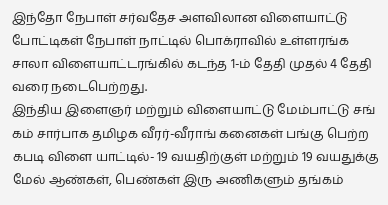இந்தோ நேபாள் சர்வதேச அளவிலான விளையாட்டு போட்டிகள் நேபாள் நாட்டில் பொக்ராவில் உள்ளரங்க சாலா விளையாட்டரங்கில் கடந்த 1-ம் தேதி முதல் 4 தேதி வரை நடைபெற்றது.
இந்திய இளைஞர் மற்றும் விளையாட்டு மேம்பாட்டு சங் கம் சார்பாக தமிழக வீரர்-வீராங் கனைகள் பங்கு பெற்ற கபடி விளை யாட்டில்- 19 வயதிற்குள் மற்றும் 19 வயதுக்கு மேல் ஆண்கள், பெண்கள் இரு அணிகளும் தங்கம்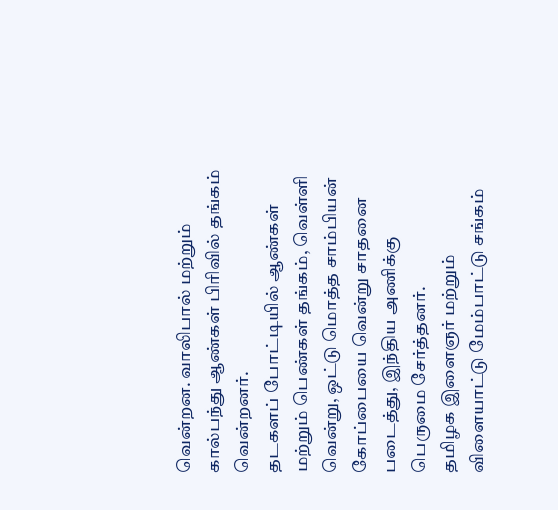வென்றன. வாலிபால் மற்றும் கால்பந்து ஆண்கள் பிரிவில் தங்கம் வென்றனர்.
தடகளப் போட்டியில் ஆண்கள் மற்றும் பெண்கள் தங்கம், வெள்ளி வென்று, ஒட்டு மொத்த சாம்பியன் கோப்பையை வென்று சாதனை படைத்து, இந்திய அணிக்கு பெருமை சேர்த்தனர்.
தமிழக இளைஞர் மற்றும் விளையாட்டு மேம்பாட்டு சங்கம்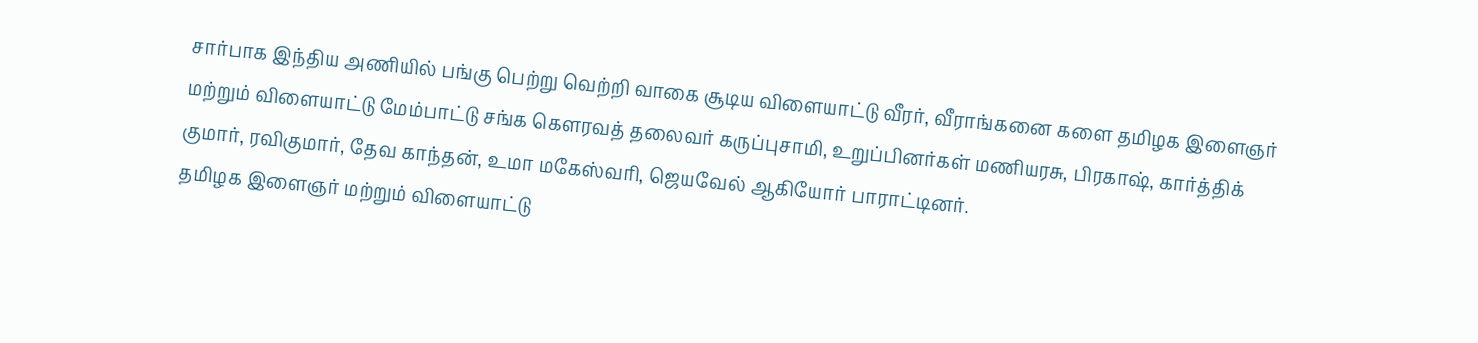சார்பாக இந்திய அணியில் பங்கு பெற்று வெற்றி வாகை சூடிய விளையாட்டு வீரர், வீராங்கனை களை தமிழக இளைஞர் மற்றும் விளையாட்டு மேம்பாட்டு சங்க கௌரவத் தலைவர் கருப்புசாமி, உறுப்பினர்கள் மணியரசு, பிரகாஷ், கார்த்திக் குமார், ரவிகுமார், தேவ காந்தன், உமா மகேஸ்வரி, ஜெயவேல் ஆகியோர் பாராட்டினர்.
தமிழக இளைஞர் மற்றும் விளையாட்டு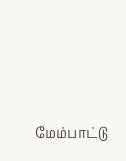மேம்பாட்டு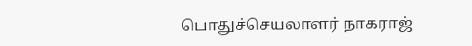பொதுச்செயலாளர் நாகராஜ்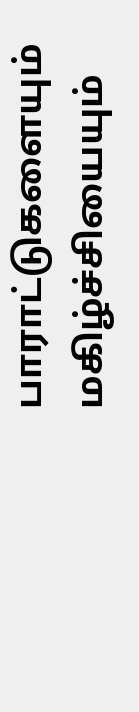பாராட்டுகளையும் மகிழ்ச்சியையும்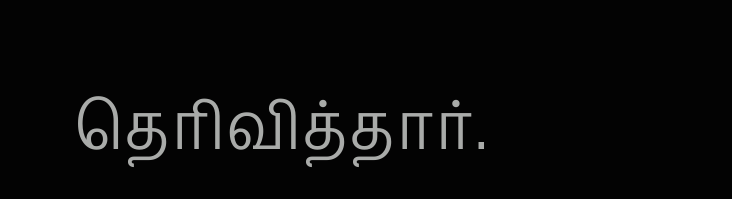தெரிவித்தார்.